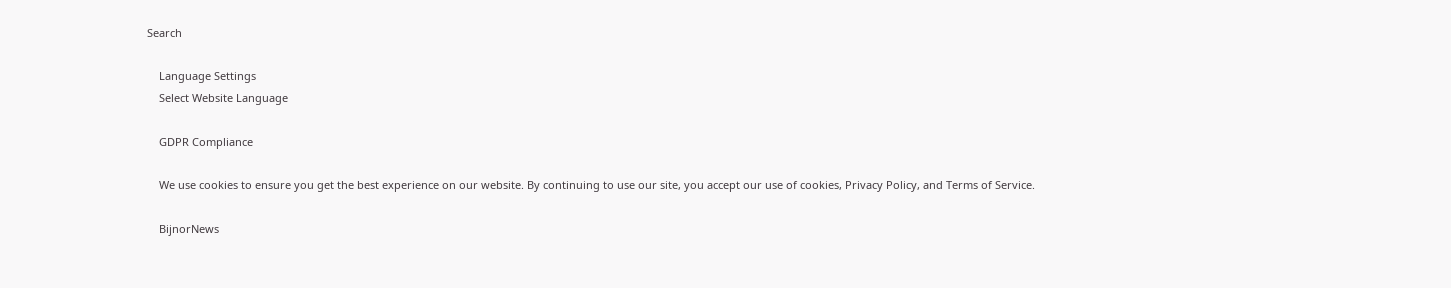Search

    Language Settings
    Select Website Language

    GDPR Compliance

    We use cookies to ensure you get the best experience on our website. By continuing to use our site, you accept our use of cookies, Privacy Policy, and Terms of Service.

    BijnorNews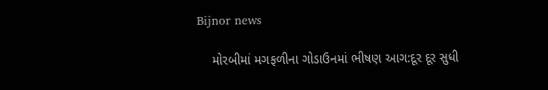Bijnor news

    મોરબીમાં મગફળીના ગોડાઉનમાં ભીષણ આગ:દૂર દૂર સુધી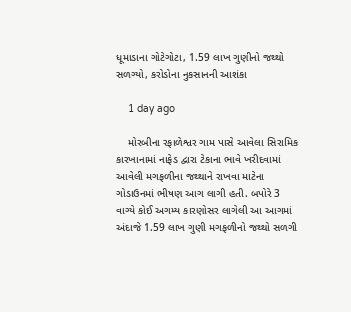ધૂમાડાના ગોટેગોટા, 1.59 લાખ ગુણીનો જથ્થો સળગ્યો, કરોડોના નુકસાનની આશંકા

    1 day ago

    મોરબીના રફાળેશ્વર ગામ પાસે આવેલા સિરામિક કારખાનામાં નાફેડ દ્વારા ટેકાના ભાવે ખરીદવામાં આવેલી મગફળીના જથ્થાને રાખવા માટેના ગોડાઉનમાં ભીષણ આગ લાગી હતી. બપોરે 3 વાગ્યે કોઈ અગમ્ય કારણોસર લાગેલી આ આગમાં અંદાજે 1.59 લાખ ગુણી મગફળીનો જથ્થો સળગી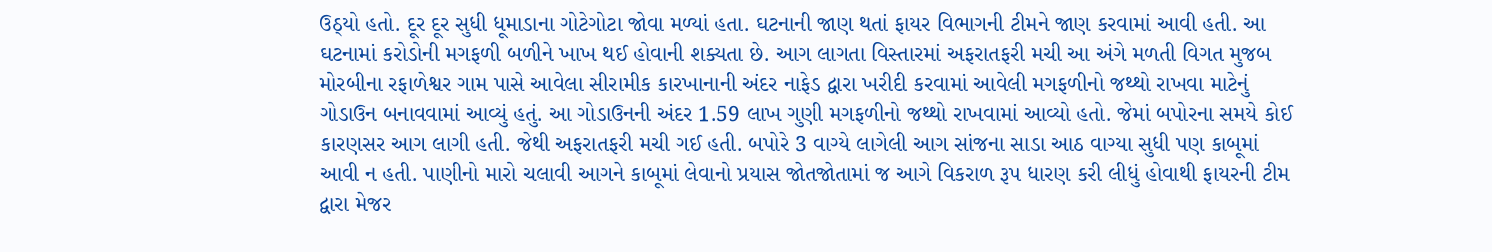ઉઠ્યો હતો. દૂર દૂર સુધી ધૂમાડાના ગોટેગોટા જોવા મળ્યાં હતા. ઘટનાની જાણ થતાં ફાયર વિભાગની ટીમને જાણ કરવામાં આવી હતી. આ ઘટનામાં કરોડોની મગફળી બળીને ખાખ થઈ હોવાની શક્યતા છે. આગ લાગતા વિસ્તારમાં અફરાતફરી મચી આ અંગે મળતી વિગત મુજબ મોરબીના રફાળેશ્વર ગામ પાસે આવેલા સીરામીક કારખાનાની અંદર નાફેડ દ્વારા ખરીદી કરવામાં આવેલી મગફળીનો જથ્થો રાખવા માટેનું ગોડાઉન બનાવવામાં આવ્યું હતું. આ ગોડાઉનની અંદર 1.59 લાખ ગુણી મગફળીનો જથ્થો રાખવામાં આવ્યો હતો. જેમાં બપોરના સમયે કોઈ કારણસર આગ લાગી હતી. જેથી અફરાતફરી મચી ગઈ હતી. બપોરે 3 વાગ્યે લાગેલી આગ સાંજના સાડા આઠ વાગ્યા સુધી પણ કાબૂમાં આવી ન હતી. પાણીનો મારો ચલાવી આગને કાબૂમાં લેવાનો પ્રયાસ જોતજોતામાં જ આગે વિકરાળ રૂપ ધારણ કરી લીધું હોવાથી ફાયરની ટીમ દ્વારા મેજર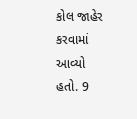કોલ જાહેર કરવામાં આવ્યો હતો. 9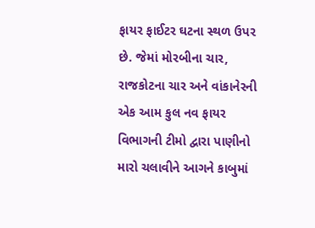ફાયર ફાઈટર ઘટના સ્થળ ઉપર છે. જેમાં મોરબીના ચાર, રાજકોટના ચાર અને વાંકાનેરની એક આમ કુલ નવ ફાયર વિભાગની ટીમો દ્વારા પાણીનો મારો ચલાવીને આગને કાબુમાં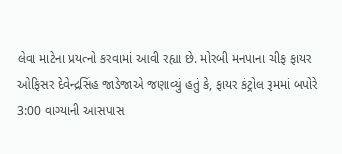લેવા માટેના પ્રયત્નો કરવામાં આવી રહ્યા છે. મોરબી મનપાના ચીફ ફાયર ઓફિસર દેવેન્દ્રસિંહ જાડેજાએ જણાવ્યું હતું કે, ફાયર કંટ્રોલ રૂમમાં બપોરે 3:00 વાગ્યાની આસપાસ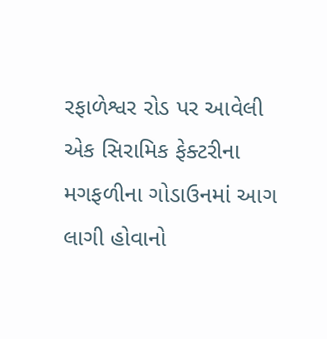રફાળેશ્વર રોડ પર આવેલી એક સિરામિક ફેક્ટરીના મગફળીના ગોડાઉનમાં આગ લાગી હોવાનો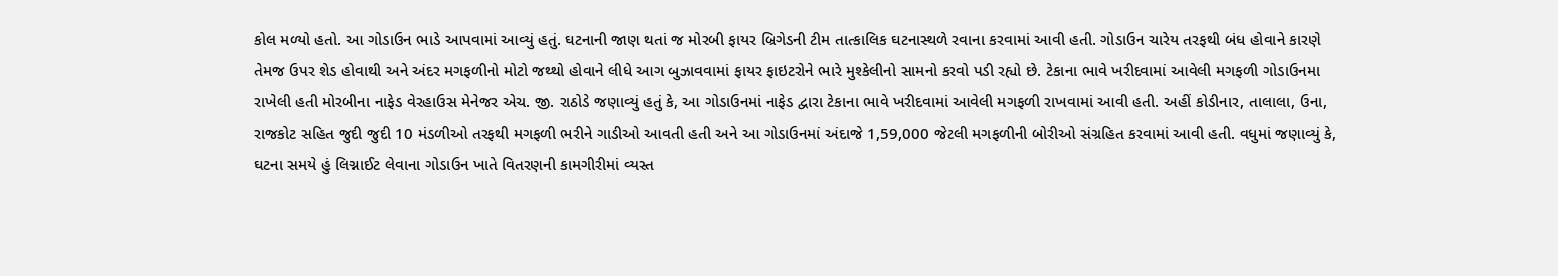કોલ મળ્યો હતો. આ ગોડાઉન ભાડે આપવામાં આવ્યું હતું. ઘટનાની જાણ થતાં જ મોરબી ફાયર બ્રિગેડની ટીમ તાત્કાલિક ઘટનાસ્થળે રવાના કરવામાં આવી હતી. ગોડાઉન ચારેય તરફથી બંધ હોવાને કારણે તેમજ ઉપર શેડ હોવાથી અને અંદર મગફળીનો મોટો જથ્થો હોવાને લીધે આગ બુઝાવવામાં ફાયર ફાઇટરોને ભારે મુશ્કેલીનો સામનો કરવો પડી રહ્યો છે. ટેકાના ભાવે ખરીદવામાં આવેલી મગફળી ગોડાઉનમા રાખેલી હતી મોરબીના નાફેડ વેરહાઉસ મેનેજર એચ. જી. રાઠોડે જણાવ્યું હતું કે, આ ગોડાઉનમાં નાફેડ દ્વારા ટેકાના ભાવે ખરીદવામાં આવેલી મગફળી રાખવામાં આવી હતી. અહીં કોડીનાર, તાલાલા, ઉના, રાજકોટ સહિત જુદી જુદી 10 મંડળીઓ તરફથી મગફળી ભરીને ગાડીઓ આવતી હતી અને આ ગોડાઉનમાં અંદાજે 1,59,000 જેટલી મગફળીની બોરીઓ સંગ્રહિત કરવામાં આવી હતી. વધુમાં જણાવ્યું કે, ઘટના સમયે હું લિગ્નાઈટ લેવાના ગોડાઉન ખાતે વિતરણની કામગીરીમાં વ્યસ્ત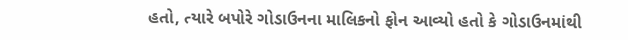હતો, ત્યારે બપોરે ગોડાઉનના માલિકનો ફોન આવ્યો હતો કે ગોડાઉનમાંથી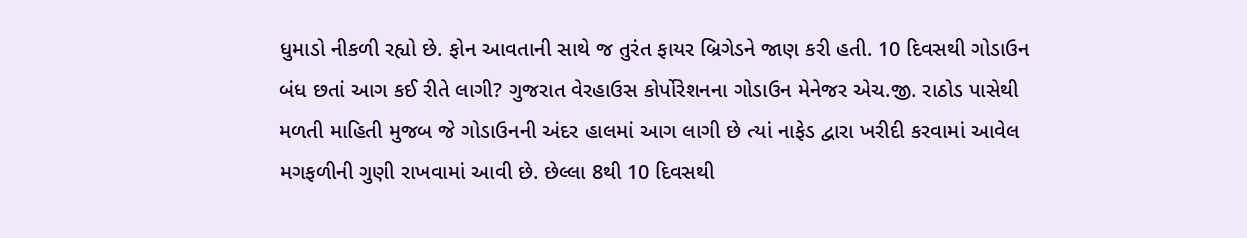ધુમાડો નીકળી રહ્યો છે. ફોન આવતાની સાથે જ તુરંત ફાયર બ્રિગેડને જાણ કરી હતી. 10 દિવસથી ગોડાઉન બંધ છતાં આગ કઈ રીતે લાગી? ગુજરાત વેરહાઉસ કોર્પોરેશનના ગોડાઉન મેનેજર એચ.જી. રાઠોડ પાસેથી મળતી માહિતી મુજબ જે ગોડાઉનની અંદર હાલમાં આગ લાગી છે ત્યાં નાફેડ દ્વારા ખરીદી કરવામાં આવેલ મગફળીની ગુણી રાખવામાં આવી છે. છેલ્લા 8થી 10 દિવસથી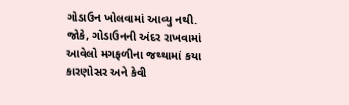ગોડાઉન ખોલવામાં આવ્યુ નથી. જોકે, ગોડાઉનની અંદર રાખવામાં આવેલો મગફળીના જથ્થામાં કયા કારણોસર અને કેવી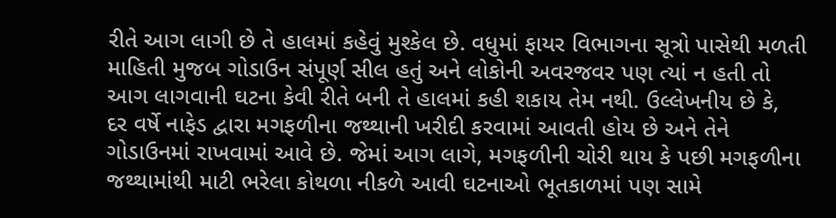રીતે આગ લાગી છે તે હાલમાં કહેવું મુશ્કેલ છે. વધુમાં ફાયર વિભાગના સૂત્રો પાસેથી મળતી માહિતી મુજબ ગોડાઉન સંપૂર્ણ સીલ હતું અને લોકોની અવરજવર પણ ત્યાં ન હતી તો આગ લાગવાની ઘટના કેવી રીતે બની તે હાલમાં કહી શકાય તેમ નથી. ઉલ્લેખનીય છે કે, દર વર્ષે નાફેડ દ્વારા મગફળીના જથ્થાની ખરીદી કરવામાં આવતી હોય છે અને તેને ગોડાઉનમાં રાખવામાં આવે છે. જેમાં આગ લાગે, મગફળીની ચોરી થાય કે પછી મગફળીના જથ્થામાંથી માટી ભરેલા કોથળા નીકળે આવી ઘટનાઓ ભૂતકાળમાં પણ સામે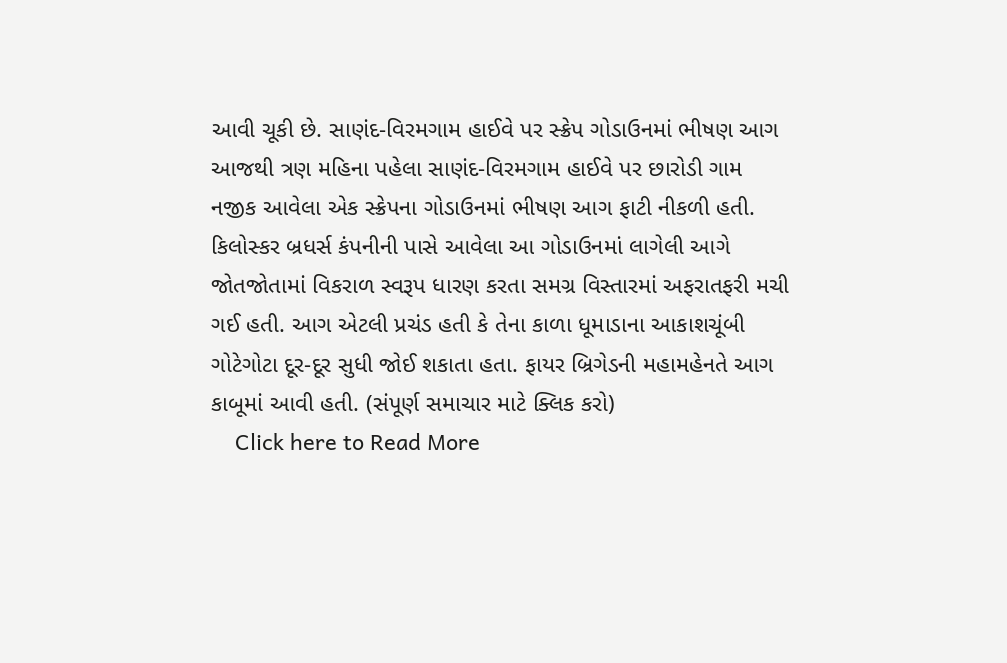આવી ચૂકી છે. સાણંદ-વિરમગામ હાઈવે પર સ્ક્રેપ ગોડાઉનમાં ભીષણ આગ આજથી ત્રણ મહિના પહેલા સાણંદ-વિરમગામ હાઈવે પર છારોડી ગામ નજીક આવેલા એક સ્ક્રેપના ગોડાઉનમાં ભીષણ આગ ફાટી નીકળી હતી. કિલોસ્કર બ્રધર્સ કંપનીની પાસે આવેલા આ ગોડાઉનમાં લાગેલી આગે જોતજોતામાં વિકરાળ સ્વરૂપ ધારણ કરતા સમગ્ર વિસ્તારમાં અફરાતફરી મચી ગઈ હતી. આગ એટલી પ્રચંડ હતી કે તેના કાળા ધૂમાડાના આકાશચૂંબી ગોટેગોટા દૂર-દૂર સુધી જોઈ શકાતા હતા. ફાયર બ્રિગેડની મહામહેનતે આગ કાબૂમાં આવી હતી. (સંપૂર્ણ સમાચાર માટે ક્લિક કરો)
    Click here to Read More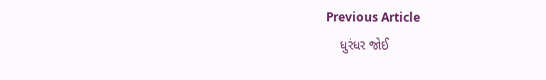Previous Article
    ધુરંધર જોઈ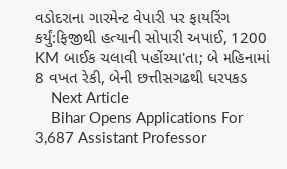વડોદરાના ગારમેન્ટ વેપારી પર ફાયરિંગ કર્યું:ફિજીથી હત્યાની સોપારી અપાઈ, 1200 KM બાઈક ચલાવી પહોંચ્યા'તા; બે મહિનામાં 8 વખત રેકી, બેની છત્તીસગઢથી ધરપકડ
    Next Article
    Bihar Opens Applications For 3,687 Assistant Professor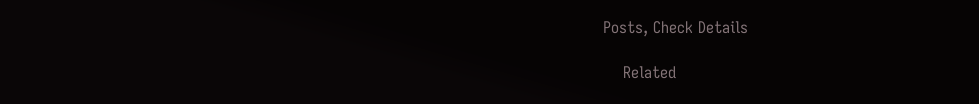Posts, Check Details

    Related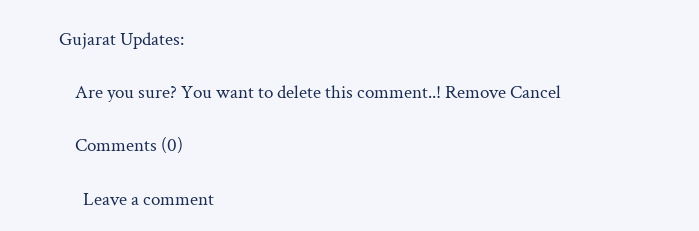Gujarat Updates:

    Are you sure? You want to delete this comment..! Remove Cancel

    Comments (0)

      Leave a comment